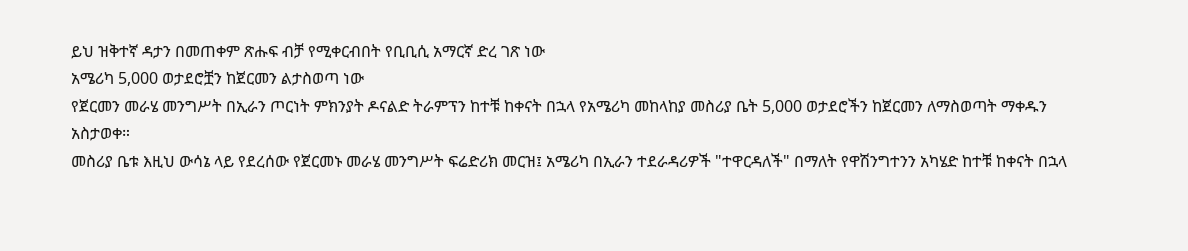ይህ ዝቅተኛ ዳታን በመጠቀም ጽሑፍ ብቻ የሚቀርብበት የቢቢሲ አማርኛ ድረ ገጽ ነው
አሜሪካ 5,000 ወታደሮቿን ከጀርመን ልታስወጣ ነው
የጀርመን መራሄ መንግሥት በኢራን ጦርነት ምክንያት ዶናልድ ትራምፕን ከተቹ ከቀናት በኋላ የአሜሪካ መከላከያ መስሪያ ቤት 5,000 ወታደሮችን ከጀርመን ለማስወጣት ማቀዱን አስታወቀ።
መስሪያ ቤቱ እዚህ ውሳኔ ላይ የደረሰው የጀርመኑ መራሄ መንግሥት ፍሬድሪክ መርዝ፤ አሜሪካ በኢራን ተደራዳሪዎች "ተዋርዳለች" በማለት የዋሽንግተንን አካሄድ ከተቹ ከቀናት በኋላ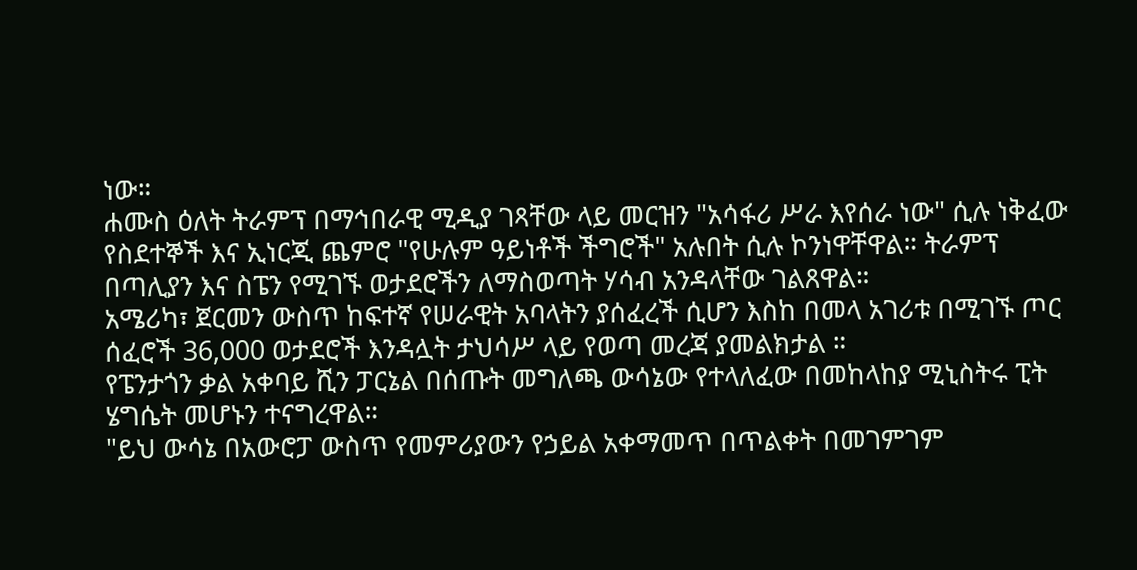ነው።
ሐሙስ ዕለት ትራምፕ በማኅበራዊ ሚዲያ ገጻቸው ላይ መርዝን "አሳፋሪ ሥራ እየሰራ ነው" ሲሉ ነቅፈው የስደተኞች እና ኢነርጂ ጨምሮ "የሁሉም ዓይነቶች ችግሮች" አሉበት ሲሉ ኮንነዋቸዋል። ትራምፕ በጣሊያን እና ስፔን የሚገኙ ወታደሮችን ለማስወጣት ሃሳብ አንዳላቸው ገልጸዋል።
አሜሪካ፣ ጀርመን ውስጥ ከፍተኛ የሠራዊት አባላትን ያሰፈረች ሲሆን እስከ በመላ አገሪቱ በሚገኙ ጦር ሰፈሮች 36,000 ወታደሮች እንዳሏት ታህሳሥ ላይ የወጣ መረጃ ያመልክታል ።
የፔንታጎን ቃል አቀባይ ሺን ፓርኔል በሰጡት መግለጫ ውሳኔው የተላለፈው በመከላከያ ሚኒስትሩ ፒት ሄግሴት መሆኑን ተናግረዋል።
"ይህ ውሳኔ በአውሮፓ ውስጥ የመምሪያውን የኃይል አቀማመጥ በጥልቀት በመገምገም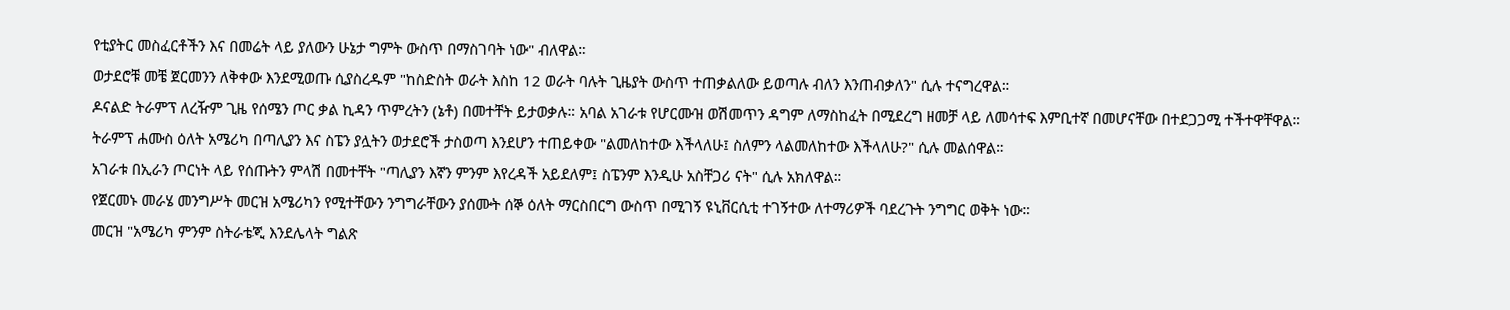የቲያትር መስፈርቶችን እና በመሬት ላይ ያለውን ሁኔታ ግምት ውስጥ በማስገባት ነው" ብለዋል።
ወታደሮቹ መቼ ጀርመንን ለቅቀው እንደሚወጡ ሲያስረዱም "ከስድስት ወራት እስከ 12 ወራት ባሉት ጊዜያት ውስጥ ተጠቃልለው ይወጣሉ ብለን እንጠብቃለን" ሲሉ ተናግረዋል።
ዶናልድ ትራምፕ ለረዥም ጊዜ የሰሜን ጦር ቃል ኪዳን ጥምረትን (ኔቶ) በመተቸት ይታወቃሉ። አባል አገራቱ የሆርሙዝ ወሽመጥን ዳግም ለማስከፈት በሚደረግ ዘመቻ ላይ ለመሳተፍ እምቢተኛ በመሆናቸው በተደጋጋሚ ተችተዋቸዋል።
ትራምፕ ሐሙስ ዕለት አሜሪካ በጣሊያን እና ስፔን ያሏትን ወታደሮች ታስወጣ እንደሆን ተጠይቀው "ልመለከተው እችላለሁ፤ ስለምን ላልመለከተው እችላለሁ?" ሲሉ መልሰዋል።
አገራቱ በኢራን ጦርነት ላይ የሰጡትን ምላሽ በመተቸት "ጣሊያን እኛን ምንም እየረዳች አይደለም፤ ስፔንም እንዲሁ አስቸጋሪ ናት" ሲሉ አክለዋል።
የጀርመኑ መራሄ መንግሥት መርዝ አሜሪካን የሚተቸውን ንግግራቸውን ያሰሙት ሰኞ ዕለት ማርስበርግ ውስጥ በሚገኝ ዩኒቨርሲቲ ተገኝተው ለተማሪዎች ባደረጉት ንግግር ወቅት ነው።
መርዝ "አሜሪካ ምንም ስትራቴጂ እንደሌላት ግልጽ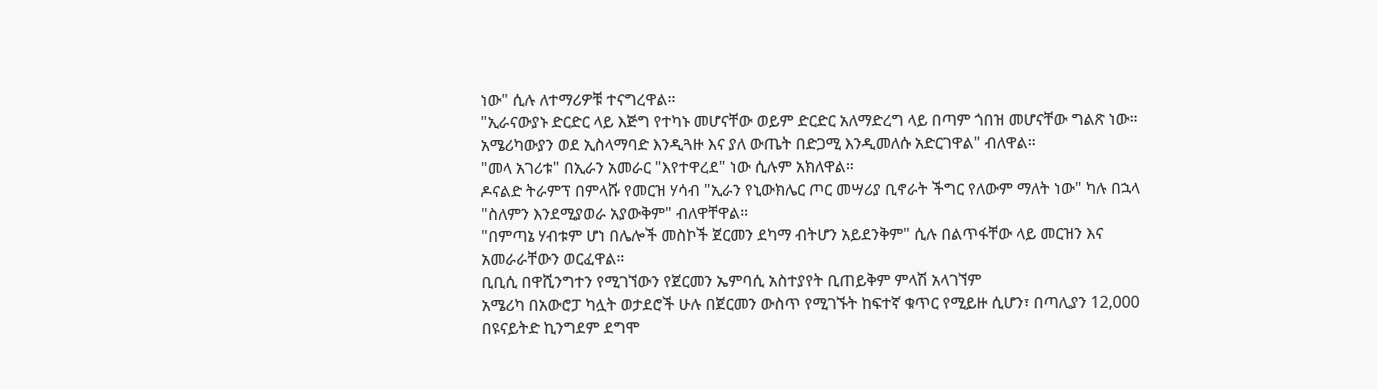ነው" ሲሉ ለተማሪዎቹ ተናግረዋል።
"ኢራናውያኑ ድርድር ላይ እጅግ የተካኑ መሆናቸው ወይም ድርድር አለማድረግ ላይ በጣም ጎበዝ መሆናቸው ግልጽ ነው። አሜሪካውያን ወደ ኢስላማባድ እንዲጓዙ እና ያለ ውጤት በድጋሚ እንዲመለሱ አድርገዋል" ብለዋል።
"መላ አገሪቱ" በኢራን አመራር "እየተዋረደ" ነው ሲሉም አክለዋል።
ዶናልድ ትራምፕ በምላሹ የመርዝ ሃሳብ "ኢራን የኒውክሌር ጦር መሣሪያ ቢኖራት ችግር የለውም ማለት ነው" ካሉ በኋላ "ስለምን እንደሚያወራ አያውቅም" ብለዋቸዋል።
"በምጣኔ ሃብቱም ሆነ በሌሎች መስኮች ጀርመን ደካማ ብትሆን አይደንቅም" ሲሉ በልጥፋቸው ላይ መርዝን እና አመራራቸውን ወርፈዋል።
ቢቢሲ በዋሺንግተን የሚገኘውን የጀርመን ኤምባሲ አስተያየት ቢጠይቅም ምላሽ አላገኘም
አሜሪካ በአውሮፓ ካሏት ወታደሮች ሁሉ በጀርመን ውስጥ የሚገኙት ከፍተኛ ቁጥር የሚይዙ ሲሆን፣ በጣሊያን 12,000 በዩናይትድ ኪንግደም ደግሞ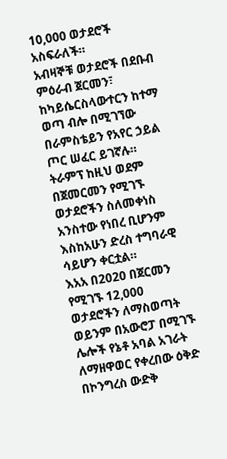10,000 ወታደሮች አስፍራለች።
አብዛኞቹ ወታደሮች በደቡብ ምዕራብ ጀርመን፣ ከካይሴርስላውተርን ከተማ ወጣ ብሎ በሚገኘው በራምስቴይን የአየር ኃይል ጦር ሠፈር ይገኛሉ።
ትራምፕ ከዚህ ወደም በጀመርመን የሚገኙ ወታደሮችን ስለመቀነስ አንስተው የነበረ ቢሆንም እስከአሁን ድረስ ተግባራዊ ሳይሆን ቀርቷል።
እአአ በ2020 በጀርመን የሚገኙ 12,000 ወታደሮችን ለማስወጣት ወይንም በአውሮፓ በሚገኙ ሌሎች የኔቶ አባል አገራት ለማዘዋወር የቀረበው ዕቅድ በኮንግረስ ውድቅ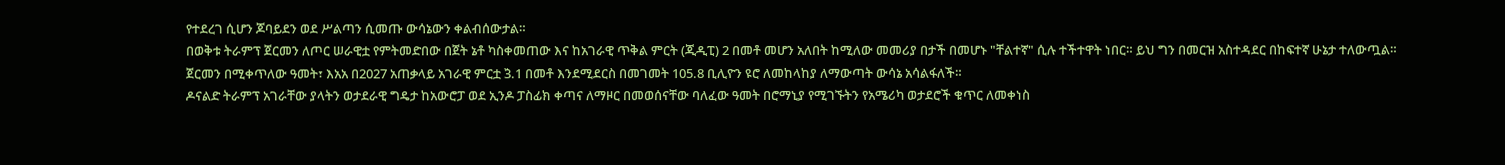የተደረገ ሲሆን ጆባይደን ወደ ሥልጣን ሲመጡ ውሳኔውን ቀልብሰውታል።
በወቅቱ ትራምፕ ጀርመን ለጦር ሠራዊቷ የምትመድበው በጀት ኔቶ ካስቀመጠው እና ከአገራዊ ጥቅል ምርት (ጂዲፒ) 2 በመቶ መሆን አለበት ከሚለው መመሪያ በታች በመሆኑ "ቸልተኛ" ሲሉ ተችተዋት ነበር። ይህ ግን በመርዝ አስተዳደር በከፍተኛ ሁኔታ ተለውጧል።
ጀርመን በሚቀጥለው ዓመት፣ እአአ በ2027 አጠቃላይ አገራዊ ምርቷ 3̏.1 በመቶ እንደሚደርስ በመገመት 105.8 ቢሊዮን ዩሮ ለመከላከያ ለማውጣት ውሳኔ አሳልፋለች።
ዶናልድ ትራምፕ አገራቸው ያላትን ወታደራዊ ግዴታ ከአውሮፓ ወደ ኢንዶ ፓስፊክ ቀጣና ለማዞር በመወሰናቸው ባለፈው ዓመት በሮማኒያ የሚገኙትን የአሜሪካ ወታደሮች ቁጥር ለመቀነስ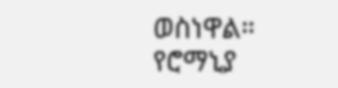ወስነዋል።
የሮማኒያ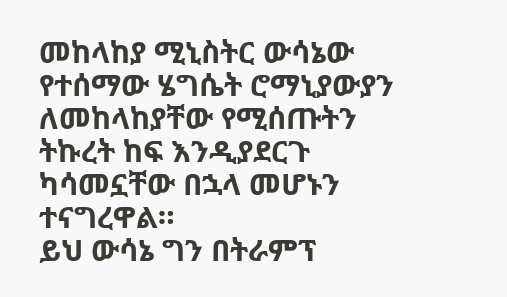መከላከያ ሚኒስትር ውሳኔው የተሰማው ሄግሴት ሮማኒያውያን ለመከላከያቸው የሚሰጡትን ትኩረት ከፍ እንዲያደርጉ ካሳመኗቸው በኋላ መሆኑን ተናግረዋል።
ይህ ውሳኔ ግን በትራምፕ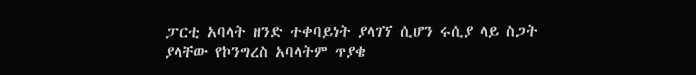ፓርቲ አባላት ዘንድ ተቀባይነት ያላገኘ ሲሆን ሩሲያ ላይ ስጋት ያላቸው የኮንግረስ አባላትም ጥያቄ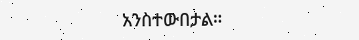አንስተውበታል።